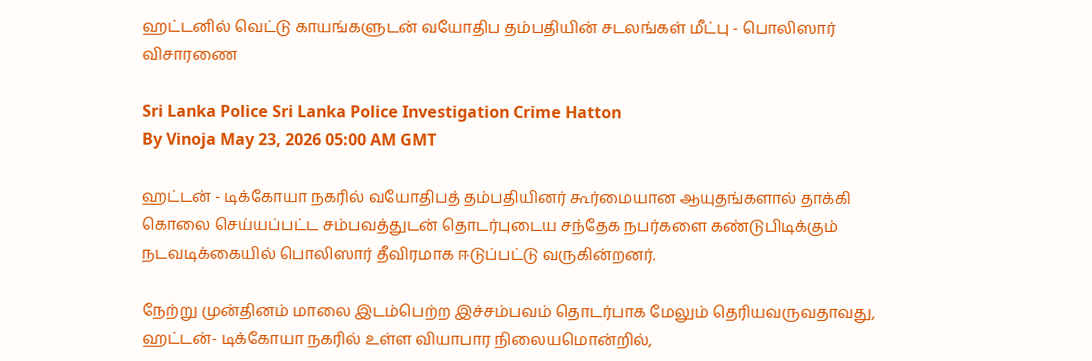ஹட்டனில் வெட்டு காயங்களுடன் வயோதிப தம்பதியின் சடலங்கள் மீட்பு - பொலிஸார் விசாரணை

Sri Lanka Police Sri Lanka Police Investigation Crime Hatton
By Vinoja May 23, 2026 05:00 AM GMT

ஹட்டன் - டிக்கோயா நகரில் வயோதிபத் தம்பதியினர் கூர்மையான ஆயுதங்களால் தாக்கி கொலை செய்யப்பட்ட சம்பவத்துடன் தொடர்புடைய சந்தேக நபர்களை கண்டுபிடிக்கும் நடவடிக்கையில் பொலிஸார் தீவிரமாக ஈடுப்பட்டு வருகின்றனர்.

நேற்று முன்தினம் மாலை இடம்பெற்ற இச்சம்பவம் தொடர்பாக மேலும் தெரியவருவதாவது, ஹட்டன்- டிக்கோயா நகரில் உள்ள வியாபார நிலையமொன்றில்,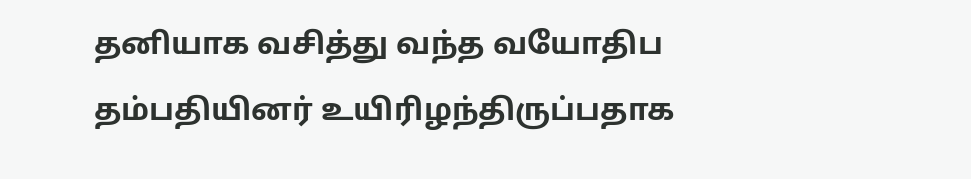தனியாக வசித்து வந்த வயோதிப தம்பதியினர் உயிரிழந்திருப்பதாக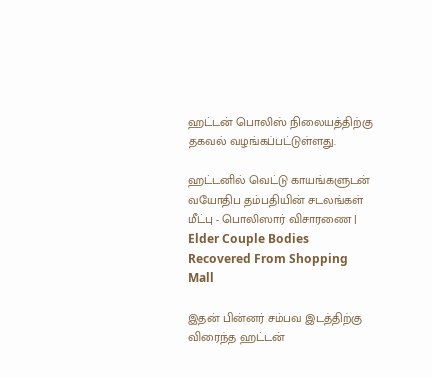ஹட்டன் பொலிஸ் நிலையத்திற்கு தகவல் வழங்கப்பட்டுள்ளது.

ஹட்டனில் வெட்டு காயங்களுடன் வயோதிப தம்பதியின் சடலங்கள் மீட்பு - பொலிஸார் விசாரணை | Elder Couple Bodies Recovered From Shopping Mall

இதன் பின்னர் சம்பவ இடத்திற்கு விரைந்த ஹட்டன்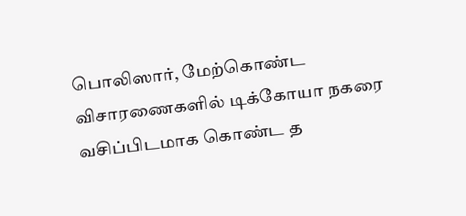பொலிஸார், மேற்கொண்ட விசாரணைகளில் டிக்கோயா நகரை வசிப்பிடமாக கொண்ட த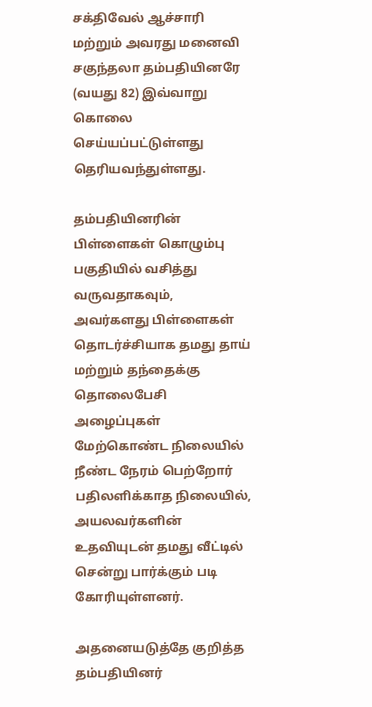சக்திவேல் ஆச்சாரி மற்றும் அவரது மனைவி சகுந்தலா தம்பதியினரே (வயது 82) இவ்வாறு கொலை செய்யப்பட்டுள்ளது தெரியவந்துள்ளது.

தம்பதியினரின் பிள்ளைகள் கொழும்பு பகுதியில் வசித்து வருவதாகவும், அவர்களது பிள்ளைகள் தொடர்ச்சியாக தமது தாய் மற்றும் தந்தைக்கு தொலைபேசி அழைப்புகள் மேற்கொண்ட நிலையில் நீண்ட நேரம் பெற்றோர் பதிலளிக்காத நிலையில், அயலவர்களின் உதவியுடன் தமது வீட்டில் சென்று பார்க்கும் படி கோரியுள்ளனர்.

அதனையடுத்தே குறித்த தம்பதியினர்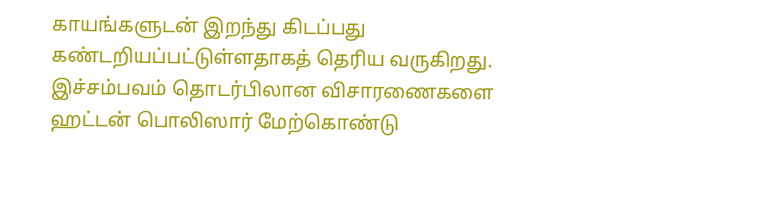காயங்களுடன் இறந்து கிடப்பது கண்டறியப்பட்டுள்ளதாகத் தெரிய வருகிறது. இச்சம்பவம் தொடர்பிலான விசாரணைகளை ஹட்டன் பொலிஸார் மேற்கொண்டு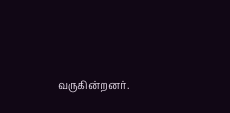வருகின்றனர்.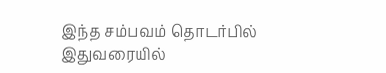இந்த சம்பவம் தொடர்பில் இதுவரையில்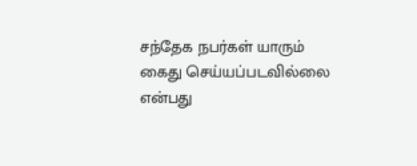சந்தேக நபர்கள் யாரும் கைது செய்யப்படவில்லை என்பது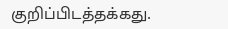குறிப்பிடத்தக்கது.